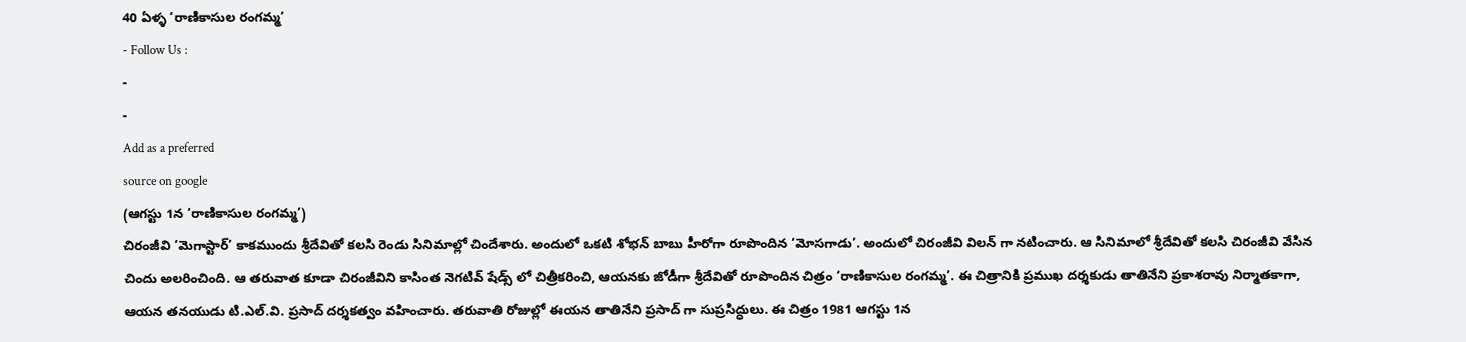40 ఏళ్ళ ‘రాణికాసుల రంగమ్మ’
- Follow Us :
-
-
Add as a preferred
source on google
(ఆగస్టు 1న ‘రాణికాసుల రంగమ్మ’)
చిరంజీవి ‘మెగాస్టార్’ కాకముందు శ్రీదేవితో కలసి రెండు సినిమాల్లో చిందేశారు. అందులో ఒకటి శోభన్ బాబు హీరోగా రూపొందిన ‘మోసగాడు’. అందులో చిరంజీవి విలన్ గా నటించారు. ఆ సినిమాలో శ్రీదేవితో కలసి చిరంజీవి వేసిన చిందు అలరించింది. ఆ తరువాత కూడా చిరంజీవిని కాసింత నెగటివ్ షేడ్స్ లో చిత్రీకరించి, ఆయనకు జోడీగా శ్రీదేవితో రూపొందిన చిత్రం ‘రాణికాసుల రంగమ్మ’. ఈ చిత్రానికి ప్రముఖ దర్శకుడు తాతినేని ప్రకాశరావు నిర్మాతకాగా, ఆయన తనయుడు టి.ఎల్.వి. ప్రసాద్ దర్శకత్వం వహించారు. తరువాతి రోజుల్లో ఈయన తాతినేని ప్రసాద్ గా సుప్రసిద్ధులు. ఈ చిత్రం 1981 ఆగస్టు 1న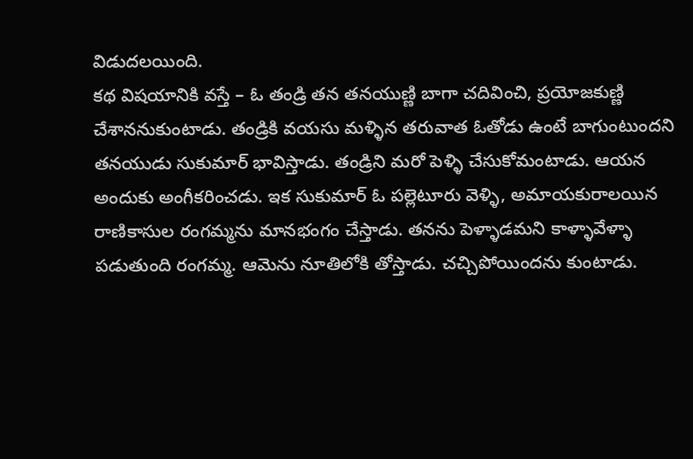విడుదలయింది.
కథ విషయానికి వస్తే – ఓ తండ్రి తన తనయుణ్ణి బాగా చదివించి, ప్రయోజకుణ్ణి చేశాననుకుంటాడు. తండ్రికి వయసు మళ్ళిన తరువాత ఓతోడు ఉంటే బాగుంటుందని తనయుడు సుకుమార్ భావిస్తాడు. తండ్రిని మరో పెళ్ళి చేసుకోమంటాడు. ఆయన అందుకు అంగీకరించడు. ఇక సుకుమార్ ఓ పల్లెటూరు వెళ్ళి, అమాయకురాలయిన రాణికాసుల రంగమ్మను మానభంగం చేస్తాడు. తనను పెళ్ళాడమని కాళ్ళావేళ్ళా పడుతుంది రంగమ్మ. ఆమెను నూతిలోకి తోస్తాడు. చచ్చిపోయిందను కుంటాడు.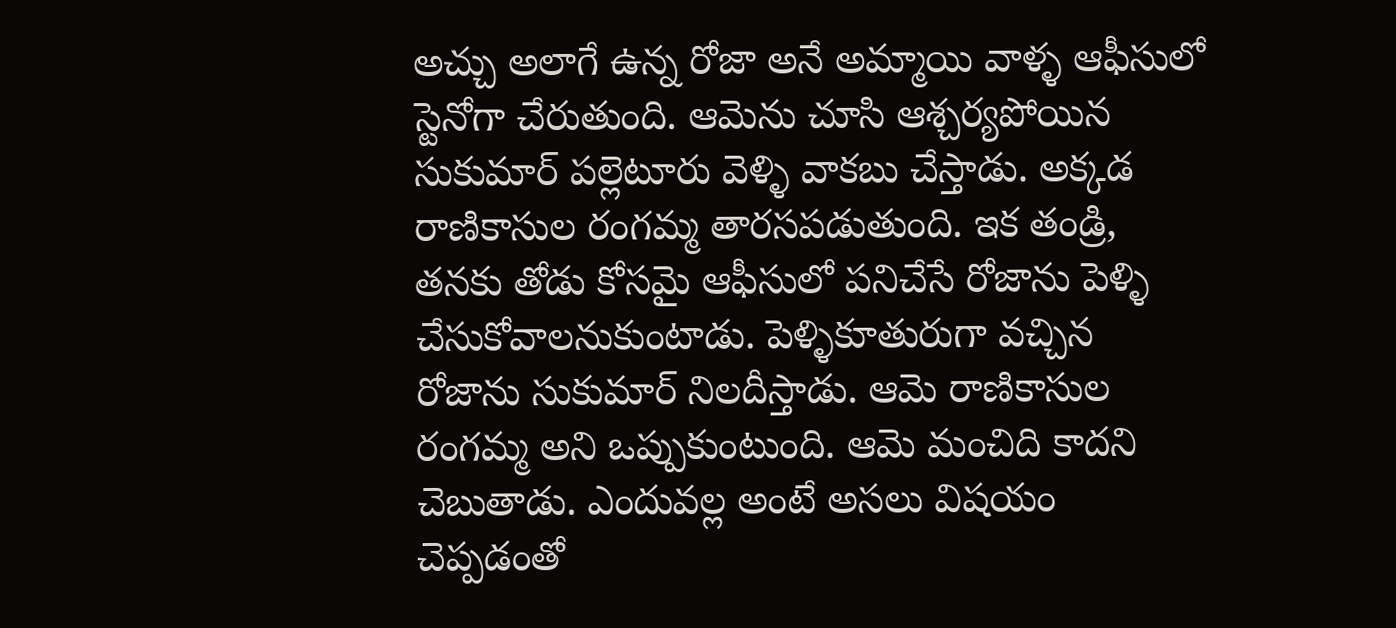అచ్చు అలాగే ఉన్న రోజా అనే అమ్మాయి వాళ్ళ ఆఫీసులో స్టెనోగా చేరుతుంది. ఆమెను చూసి ఆశ్చర్యపోయిన సుకుమార్ పల్లెటూరు వెళ్ళి వాకబు చేస్తాడు. అక్కడ రాణికాసుల రంగమ్మ తారసపడుతుంది. ఇక తండ్రి, తనకు తోడు కోసమై ఆఫీసులో పనిచేసే రోజాను పెళ్ళి చేసుకోవాలనుకుంటాడు. పెళ్ళికూతురుగా వచ్చిన రోజాను సుకుమార్ నిలదీస్తాడు. ఆమె రాణికాసుల రంగమ్మ అని ఒప్పుకుంటుంది. ఆమె మంచిది కాదని చెబుతాడు. ఎందువల్ల అంటే అసలు విషయం చెప్పడంతో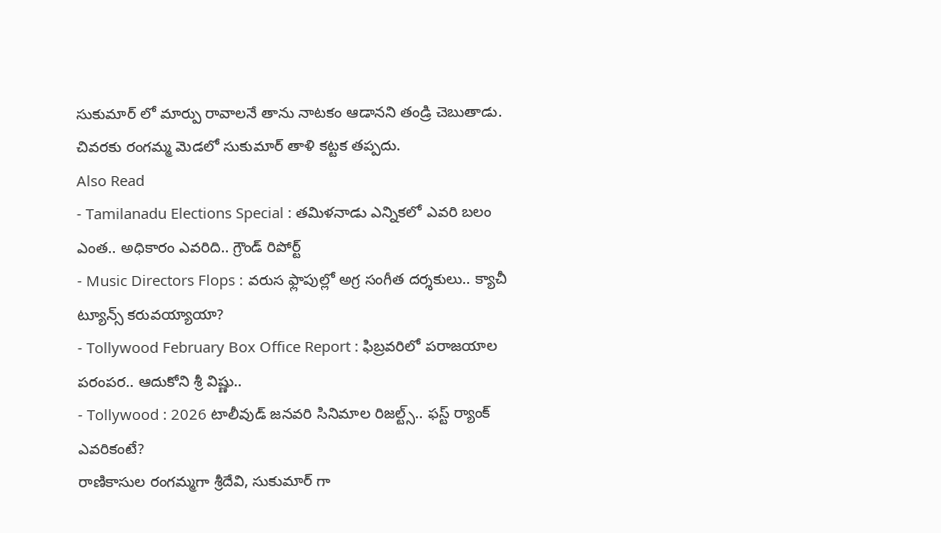సుకుమార్ లో మార్పు రావాలనే తాను నాటకం ఆడానని తండ్రి చెబుతాడు. చివరకు రంగమ్మ మెడలో సుకుమార్ తాళి కట్టక తప్పదు.
Also Read
- Tamilanadu Elections Special : తమిళనాడు ఎన్నికలో ఎవరి బలం ఎంత.. అధికారం ఎవరిది.. గ్రౌండ్ రిపోర్ట్
- Music Directors Flops : వరుస ఫ్లాపుల్లో అగ్ర సంగీత దర్శకులు.. క్యాచీ ట్యూన్స్ కరువయ్యాయా?
- Tollywood February Box Office Report : ఫిబ్రవరిలో పరాజయాల పరంపర.. ఆదుకోని శ్రీ విష్ణు..
- Tollywood : 2026 టాలీవుడ్ జనవరి సినిమాల రిజల్ట్స్.. ఫస్ట్ ర్యాంక్ ఎవరికంటే?
రాణికాసుల రంగమ్మగా శ్రీదేవి, సుకుమార్ గా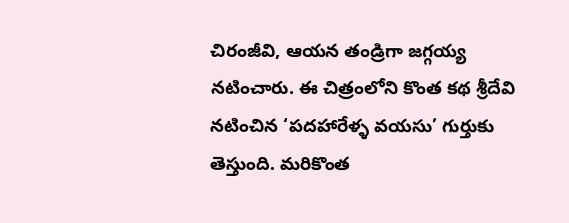చిరంజీవి, ఆయన తండ్రిగా జగ్గయ్య నటించారు. ఈ చిత్రంలోని కొంత కథ శ్రీదేవి నటించిన ‘పదహారేళ్ళ వయసు’ గుర్తుకు తెస్తుంది. మరికొంత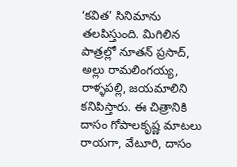‘కవిత’ సినిమాను తలపిస్తుంది. మిగిలిన పాత్రల్లో నూతన్ ప్రసాద్, అల్లు రామలింగయ్య, రాళ్ళపల్లి, జయమాలిని కనిపిస్తారు. ఈ చిత్రానికి దాసం గోపాలకృష్ణ మాటలు రాయగా, వేటూరి, దాసం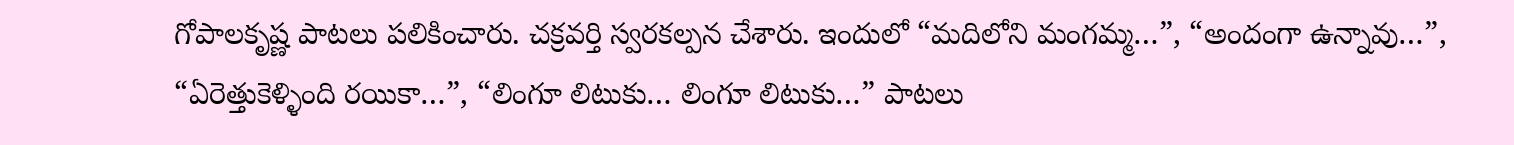గోపాలకృష్ణ పాటలు పలికించారు. చక్రవర్తి స్వరకల్పన చేశారు. ఇందులో “మదిలోని మంగమ్మ…”, “అందంగా ఉన్నావు…”, “ఏరెత్తుకెళ్ళింది రయికా…”, “లింగూ లిటుకు… లింగూ లిటుకు…” పాటలు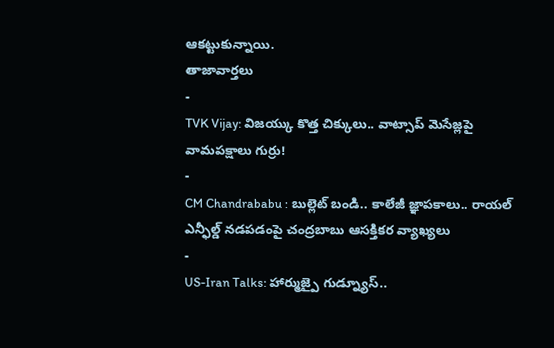ఆకట్టుకున్నాయి.
తాజావార్తలు
-
TVK Vijay: విజయ్కు కొత్త చిక్కులు.. వాట్సాప్ మెసేజ్లపై వామపక్షాలు గుర్రు!
-
CM Chandrababu : బుల్లెట్ బండి.. కాలేజీ జ్ఞాపకాలు.. రాయల్ ఎన్ఫీల్డ్ నడపడంపై చంద్రబాబు ఆసక్తికర వ్యాఖ్యలు
-
US-Iran Talks: హార్ముజ్పై గుడ్న్యూస్..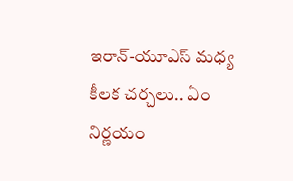ఇరాన్-యూఎస్ మధ్య కీలక చర్చలు.. ఏం నిర్ణయం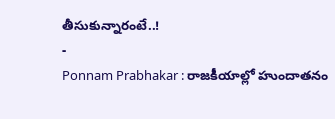తీసుకున్నారంటే..!
-
Ponnam Prabhakar : రాజకీయాల్లో హుందాతనం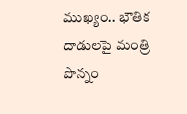ముఖ్యం.. భౌతిక దాడులపై మంత్రి పొన్నం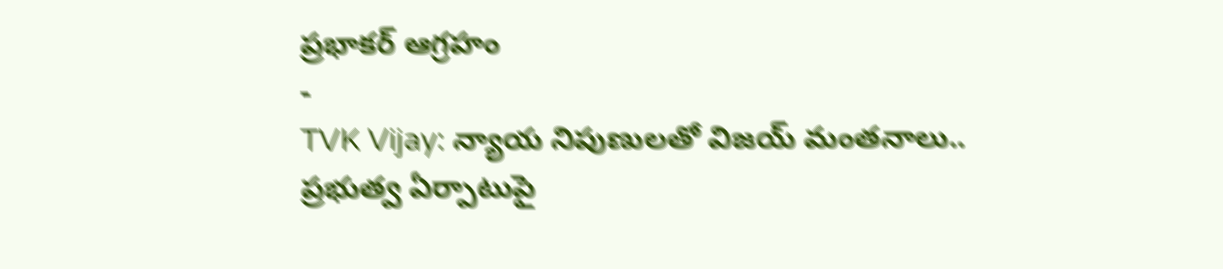ప్రభాకర్ ఆగ్రహం
-
TVK Vijay: న్యాయ నిపుణులతో విజయ్ మంతనాలు.. ప్రభుత్వ ఏర్పాటుపై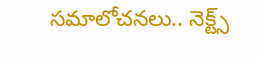సమాలోచనలు.. నెక్ట్స్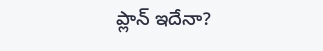ప్లాన్ ఇదేనా?